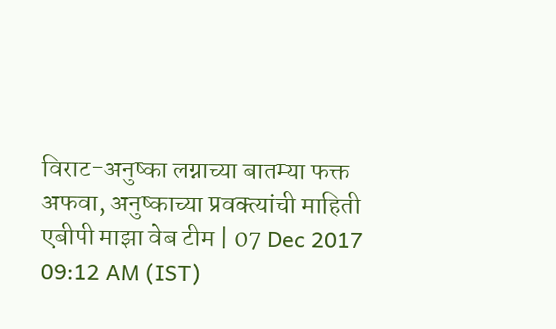विराट-अनुष्का लग्नाच्या बातम्या फक्त अफवा, अनुष्काच्या प्रवक्त्यांची माहिती
एबीपी माझा वेब टीम | 07 Dec 2017 09:12 AM (IST)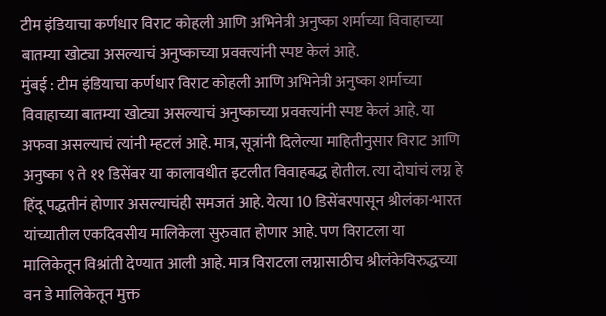टीम इंडियाचा कर्णधार विराट कोहली आणि अभिनेत्री अनुष्का शर्माच्या विवाहाच्या बातम्या खोट्या असल्याचं अनुष्काच्या प्रवक्त्यांनी स्पष्ट केलं आहे.
मुंबई : टीम इंडियाचा कर्णधार विराट कोहली आणि अभिनेत्री अनुष्का शर्माच्या विवाहाच्या बातम्या खोट्या असल्याचं अनुष्काच्या प्रवक्त्यांनी स्पष्ट केलं आहे. या अफवा असल्याचं त्यांनी म्हटलं आहे. मात्र, सूत्रांनी दिलेल्या माहितीनुसार विराट आणि अनुष्का ९ ते ११ डिसेंबर या कालावधीत इटलीत विवाहबद्ध होतील. त्या दोघांचं लग्न हे हिंदू पद्धतीनं होणार असल्याचंही समजतं आहे. येत्या 10 डिसेंबरपासून श्रीलंका-भारत यांच्यातील एकदिवसीय मालिकेला सुरुवात होणार आहे. पण विराटला या मालिकेतून विश्रांती देण्यात आली आहे. मात्र विराटला लग्नासाठीच श्रीलंकेविरुद्धच्या वन डे मालिकेतून मुक्त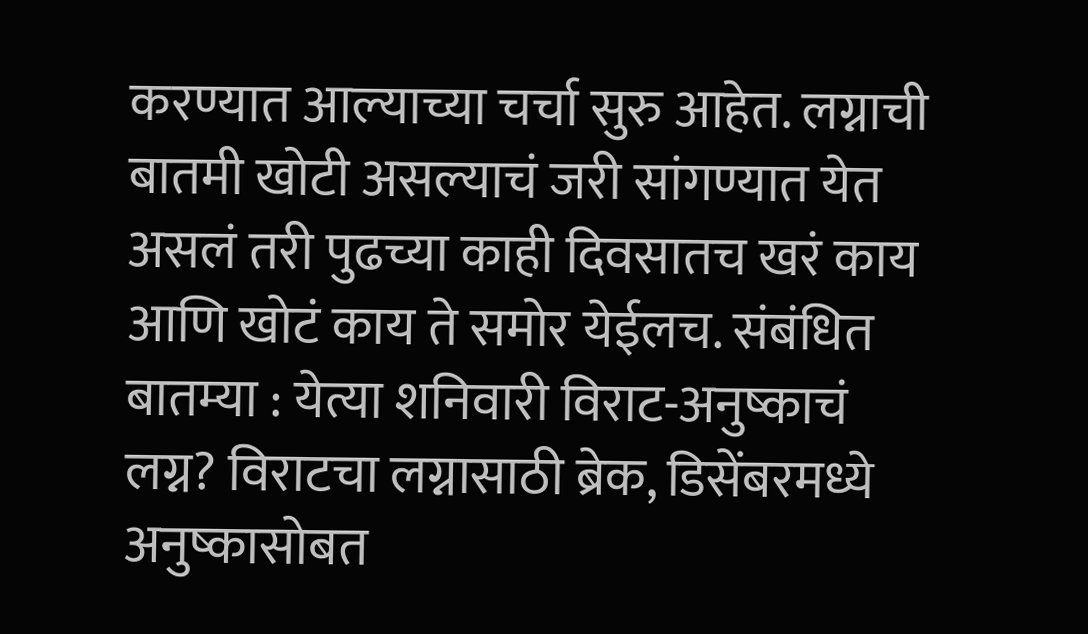करण्यात आल्याच्या चर्चा सुरु आहेत. लग्नाची बातमी खोटी असल्याचं जरी सांगण्यात येत असलं तरी पुढच्या काही दिवसातच खरं काय आणि खोटं काय ते समोर येईलच. संबंधित बातम्या : येत्या शनिवारी विराट-अनुष्काचं लग्न? विराटचा लग्नासाठी ब्रेक, डिसेंबरमध्ये अनुष्कासोबत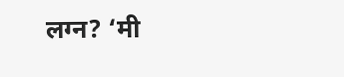लग्न? ‘मी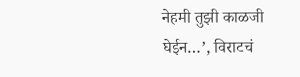नेहमी तुझी काळजी घेईन…’, विराटचं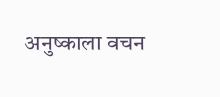अनुष्काला वचन